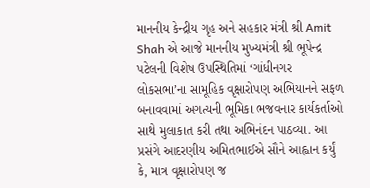માનનીય કેન્દ્રીય ગૃહ અને સહકાર મંત્રી શ્રી Amit Shah એ આજે માનનીય મુખ્યમંત્રી શ્રી ભૂપેન્દ્ર પટેલની વિશેષ ઉપસ્થિતિમાં ‘ગાંધીનગર લોકસભા’ના સામૂહિક વૃક્ષારોપણ અભિયાનને સફળ બનાવવામાં અગત્યની ભૂમિકા ભજવનાર કાર્યકર્તાઓ સાથે મુલાકાત કરી તથા અભિનંદન પાઠવ્યા. આ પ્રસંગે આદરણીય અમિતભાઈએ સૌને આહ્વાન કર્યું કે, માત્ર વૃક્ષારોપણ જ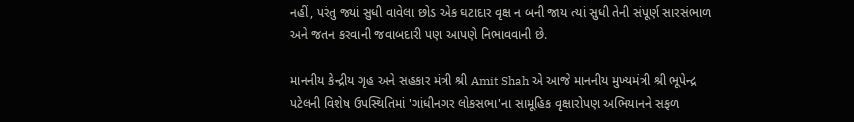નહીં, પરંતુ જ્યાં સુધી વાવેલા છોડ એક ઘટાદાર વૃક્ષ ન બની જાય ત્યાં સુધી તેની સંપૂર્ણ સારસંભાળ અને જતન કરવાની જવાબદારી પણ આપણે નિભાવવાની છે.

માનનીય કેન્દ્રીય ગૃહ અને સહકાર મંત્રી શ્રી Amit Shah એ આજે માનનીય મુખ્યમંત્રી શ્રી ભૂપેન્દ્ર પટેલની વિશેષ ઉપસ્થિતિમાં 'ગાંધીનગર લોકસભા'ના સામૂહિક વૃક્ષારોપણ અભિયાનને સફળ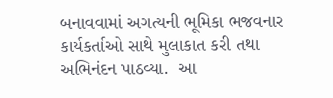બનાવવામાં અગત્યની ભૂમિકા ભજવનાર કાર્યકર્તાઓ સાથે મુલાકાત કરી તથા અભિનંદન પાઠવ્યા.  આ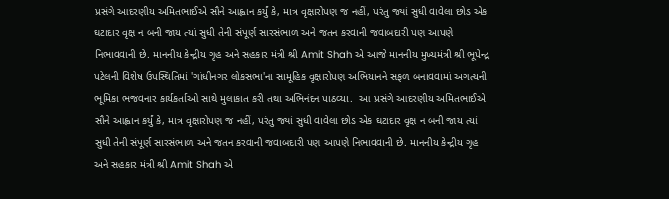પ્રસંગે આદરણીય અમિતભાઈએ સૌને આહ્વાન કર્યું કે, માત્ર વૃક્ષારોપણ જ નહીં, પરંતુ જ્યાં સુધી વાવેલા છોડ એક ઘટાદાર વૃક્ષ ન બની જાય ત્યાં સુધી તેની સંપૂર્ણ સારસંભાળ અને જતન કરવાની જવાબદારી પણ આપણે નિભાવવાની છે. માનનીય કેન્દ્રીય ગૃહ અને સહકાર મંત્રી શ્રી Amit Shah એ આજે માનનીય મુખ્યમંત્રી શ્રી ભૂપેન્દ્ર પટેલની વિશેષ ઉપસ્થિતિમાં 'ગાંધીનગર લોકસભા'ના સામૂહિક વૃક્ષારોપણ અભિયાનને સફળ બનાવવામાં અગત્યની ભૂમિકા ભજવનાર કાર્યકર્તાઓ સાથે મુલાકાત કરી તથા અભિનંદન પાઠવ્યા.  આ પ્રસંગે આદરણીય અમિતભાઈએ સૌને આહ્વાન કર્યું કે, માત્ર વૃક્ષારોપણ જ નહીં, પરંતુ જ્યાં સુધી વાવેલા છોડ એક ઘટાદાર વૃક્ષ ન બની જાય ત્યાં સુધી તેની સંપૂર્ણ સારસંભાળ અને જતન કરવાની જવાબદારી પણ આપણે નિભાવવાની છે. માનનીય કેન્દ્રીય ગૃહ અને સહકાર મંત્રી શ્રી Amit Shah એ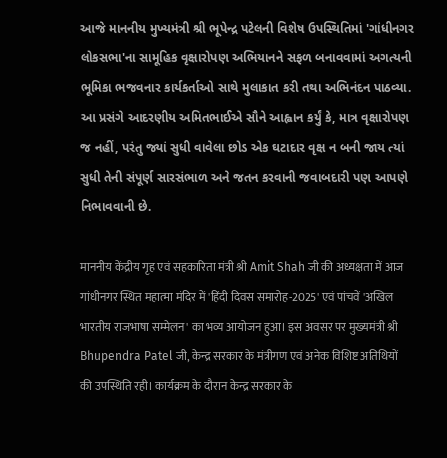આજે માનનીય મુખ્યમંત્રી શ્રી ભૂપેન્દ્ર પટેલની વિશેષ ઉપસ્થિતિમાં 'ગાંધીનગર લોકસભા'ના સામૂહિક વૃક્ષારોપણ અભિયાનને સફળ બનાવવામાં અગત્યની ભૂમિકા ભજવનાર કાર્યકર્તાઓ સાથે મુલાકાત કરી તથા અભિનંદન પાઠવ્યા.  આ પ્રસંગે આદરણીય અમિતભાઈએ સૌને આહ્વાન કર્યું કે, માત્ર વૃક્ષારોપણ જ નહીં, પરંતુ જ્યાં સુધી વાવેલા છોડ એક ઘટાદાર વૃક્ષ ન બની જાય ત્યાં સુધી તેની સંપૂર્ણ સારસંભાળ અને જતન કરવાની જવાબદારી પણ આપણે નિભાવવાની છે.

माननीय केंद्रीय गृह एवं सहकारिता मंत्री श्री Amit Shah जी की अध्यक्षता में आज गांधीनगर स्थित महात्मा मंदिर में 'हिंदी दिवस समारोह-2025' एवं पांचवें 'अखिल भारतीय राजभाषा सम्मेलन' का भव्य आयोजन हुआ। इस अवसर पर मुख्यमंत्री श्री Bhupendra Patel जी, केन्द्र सरकार के मंत्रीगण एवं अनेक विशिष्ट अतिथियों की उपस्थिति रही। कार्यक्रम के दौरान केन्द्र सरकार के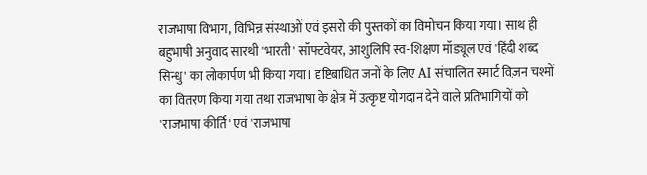राजभाषा विभाग, विभिन्न संस्थाओं एवं इसरो की पुस्तकों का विमोचन किया गया। साथ ही बहुभाषी अनुवाद सारथी 'भारती' सॉफ्टवेयर, आशुलिपि स्व-शिक्षण मॉड्यूल एवं 'हिंदी शब्द सिन्धु' का लोकार्पण भी किया गया। दृष्टिबाधित जनों के लिए AI संचालित स्मार्ट विज़न चश्मों का वितरण किया गया तथा राजभाषा के क्षेत्र में उत्कृष्ट योगदान देने वाले प्रतिभागियों को 'राजभाषा कीर्ति' एवं 'राजभाषा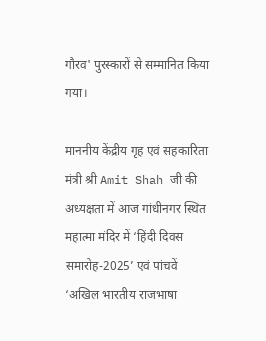गौरव' पुरस्कारों से सम्मानित किया गया।

माननीय केंद्रीय गृह एवं सहकारिता मंत्री श्री Amit Shah जी की अध्यक्षता में आज गांधीनगर स्थित महात्मा मंदिर में ‘हिंदी दिवस समारोह-2025’ एवं पांचवें ‘अखिल भारतीय राजभाषा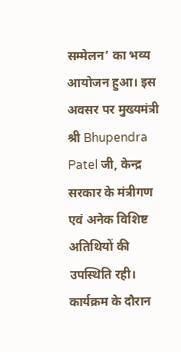सम्मेलन’ का भव्य आयोजन हुआ। इस अवसर पर मुख्यमंत्री श्री Bhupendra Patel जी, केन्द्र सरकार के मंत्रीगण एवं अनेक विशिष्ट अतिथियों की उपस्थिति रही। कार्यक्रम के दौरान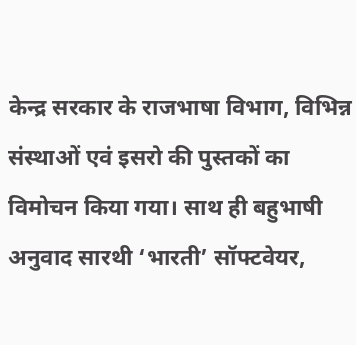केन्द्र सरकार के राजभाषा विभाग, विभिन्न संस्थाओं एवं इसरो की पुस्तकों का विमोचन किया गया। साथ ही बहुभाषी अनुवाद सारथी ‘भारती’ सॉफ्टवेयर,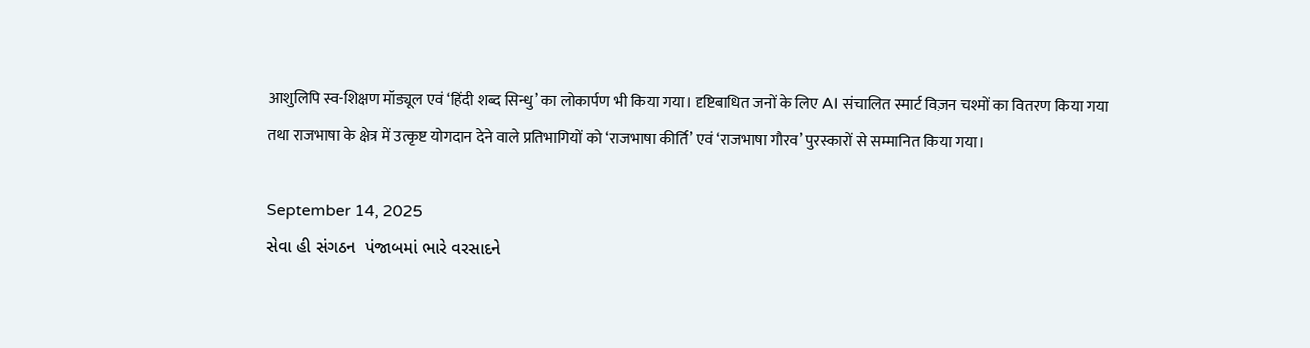आशुलिपि स्व-शिक्षण मॉड्यूल एवं ‘हिंदी शब्द सिन्धु’ का लोकार्पण भी किया गया। दृष्टिबाधित जनों के लिए AI संचालित स्मार्ट विज़न चश्मों का वितरण किया गया तथा राजभाषा के क्षेत्र में उत्कृष्ट योगदान देने वाले प्रतिभागियों को ‘राजभाषा कीर्ति’ एवं ‘राजभाषा गौरव’ पुरस्कारों से सम्मानित किया गया।

September 14, 2025
સેવા હી સંગઠન  પંજાબમાં ભારે વરસાદને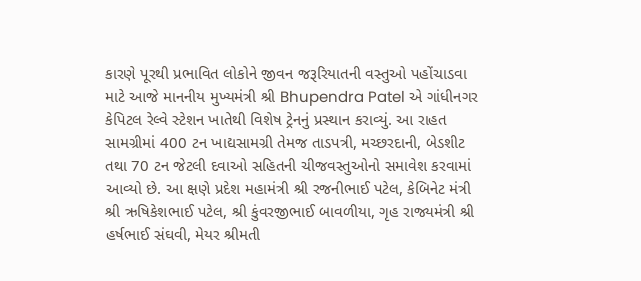કારણે પૂરથી પ્રભાવિત લોકોને જીવન જરૂરિયાતની વસ્તુઓ પહોંચાડવા માટે આજે માનનીય મુખ્યમંત્રી શ્રી Bhupendra Patel એ ગાંધીનગર કેપિટલ રેલ્વે સ્ટેશન ખાતેથી વિશેષ ટ્રેનનું પ્રસ્થાન કરાવ્યું. આ રાહત સામગ્રીમાં 400 ટન ખાદ્યસામગ્રી તેમજ તાડપત્રી, મચ્છરદાની, બેડશીટ તથા 70 ટન જેટલી દવાઓ સહિતની ચીજવસ્તુઓનો સમાવેશ કરવામાં આવ્યો છે. આ ક્ષણે પ્રદેશ મહામંત્રી શ્રી રજનીભાઈ પટેલ, કેબિનેટ મંત્રી શ્રી ઋષિકેશભાઈ પટેલ, શ્રી કુંવરજીભાઈ બાવળીયા, ગૃહ રાજ્યમંત્રી શ્રી હર્ષભાઈ સંઘવી, મેયર શ્રીમતી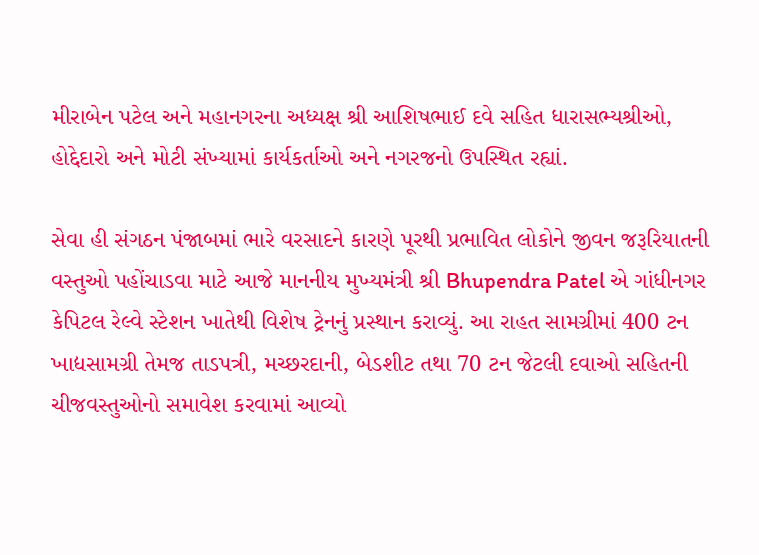મીરાબેન પટેલ અને મહાનગરના અધ્યક્ષ શ્રી આશિષભાઈ દવે સહિત ધારાસભ્યશ્રીઓ, હોદ્દેદારો અને મોટી સંખ્યામાં કાર્યકર્તાઓ અને નગરજનો ઉપસ્થિત રહ્યાં.

સેવા હી સંગઠન પંજાબમાં ભારે વરસાદને કારણે પૂરથી પ્રભાવિત લોકોને જીવન જરૂરિયાતની વસ્તુઓ પહોંચાડવા માટે આજે માનનીય મુખ્યમંત્રી શ્રી Bhupendra Patel એ ગાંધીનગર કેપિટલ રેલ્વે સ્ટેશન ખાતેથી વિશેષ ટ્રેનનું પ્રસ્થાન કરાવ્યું. આ રાહત સામગ્રીમાં 400 ટન ખાદ્યસામગ્રી તેમજ તાડપત્રી, મચ્છરદાની, બેડશીટ તથા 70 ટન જેટલી દવાઓ સહિતની ચીજવસ્તુઓનો સમાવેશ કરવામાં આવ્યો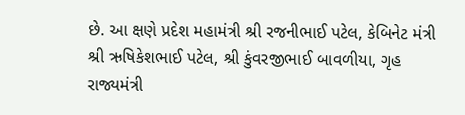છે. આ ક્ષણે પ્રદેશ મહામંત્રી શ્રી રજનીભાઈ પટેલ, કેબિનેટ મંત્રી શ્રી ઋષિકેશભાઈ પટેલ, શ્રી કુંવરજીભાઈ બાવળીયા, ગૃહ રાજ્યમંત્રી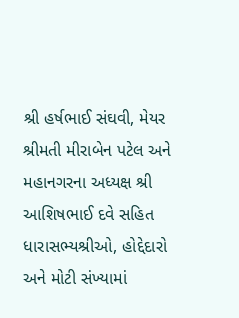શ્રી હર્ષભાઈ સંઘવી, મેયર શ્રીમતી મીરાબેન પટેલ અને મહાનગરના અધ્યક્ષ શ્રી આશિષભાઈ દવે સહિત ધારાસભ્યશ્રીઓ, હોદ્દેદારો અને મોટી સંખ્યામાં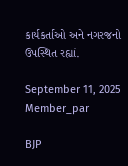કાર્યકર્તાઓ અને નગરજનો ઉપસ્થિત રહ્યાં.

September 11, 2025
Member_par

BJP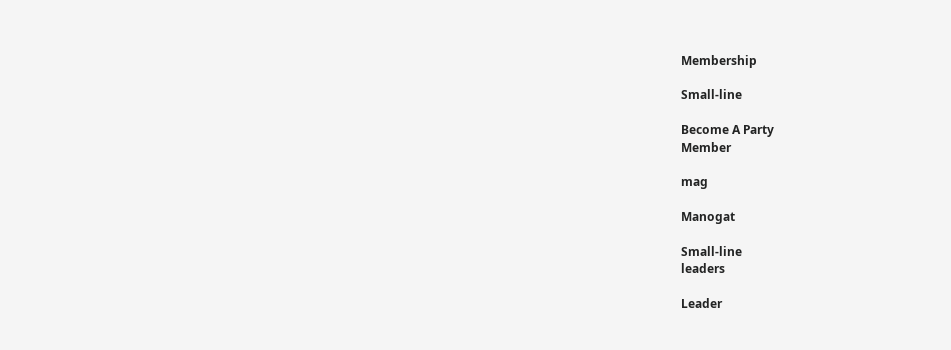Membership

Small-line

Become A Party
Member

mag

Manogat

Small-line
leaders

Leader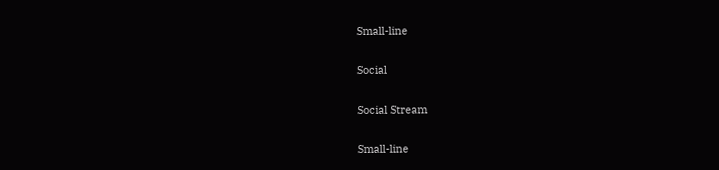Small-line

Social

Social Stream

Small-line